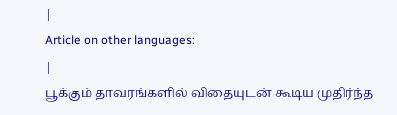|
Article on other languages:
|
பூக்கும் தாவரங்களில் விதையுடன் கூடிய முதிர்ந்த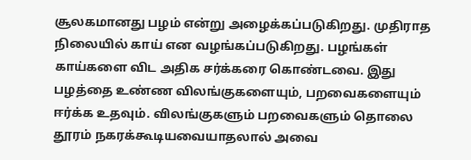சூலகமானது பழம் என்று அழைக்கப்படுகிறது. முதிராத நிலையில் காய் என வழங்கப்படுகிறது. பழங்கள் காய்களை விட அதிக சர்க்கரை கொண்டவை. இது பழத்தை உண்ண விலங்குகளையும், பறவைகளையும் ஈர்க்க உதவும். விலங்குகளும் பறவைகளும் தொலை தூரம் நகரக்கூடியவையாதலால் அவை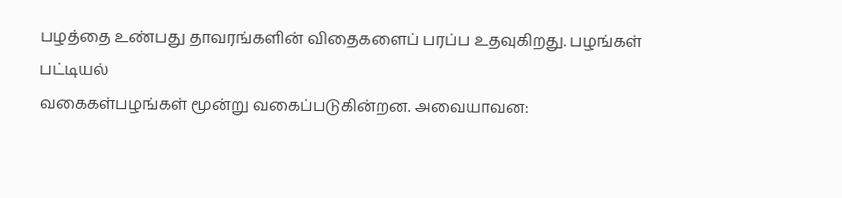பழத்தை உண்பது தாவரங்களின் விதைகளைப் பரப்ப உதவுகிறது. பழங்கள் பட்டியல்
வகைகள்பழங்கள் மூன்று வகைப்படுகின்றன. அவையாவன: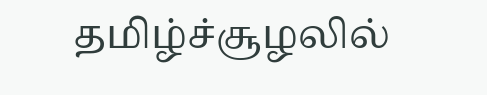தமிழ்ச்சூழலில்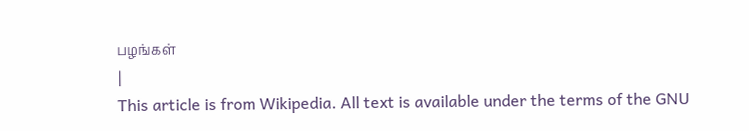பழங்கள்
|
This article is from Wikipedia. All text is available under the terms of the GNU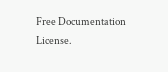Free Documentation License.